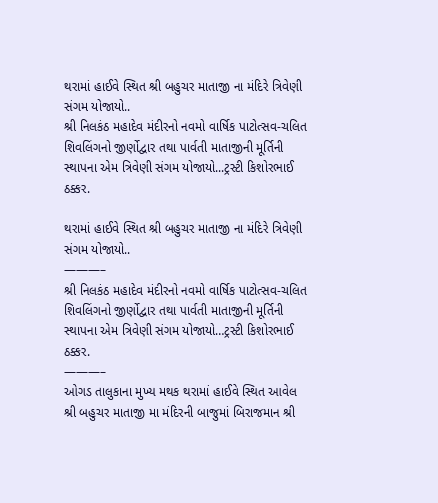થરામાં હાઈવે સ્થિત શ્રી બહુચર માતાજી ના મંદિરે ત્રિવેણી સંગમ યોજાયો..
શ્રી નિલકંઠ મહાદેવ મંદીરનો નવમો વાર્ષિક પાટોત્સવ-ચલિત શિવલિંગનો જીર્ણોદ્વાર તથા પાર્વતી માતાજીની મૂર્તિની સ્થાપના એમ ત્રિવેણી સંગમ યોજાયો...ટ્રસ્ટી કિશોરભાઈ ઠક્કર.

થરામાં હાઈવે સ્થિત શ્રી બહુચર માતાજી ના મંદિરે ત્રિવેણી સંગમ યોજાયો..
———–
શ્રી નિલકંઠ મહાદેવ મંદીરનો નવમો વાર્ષિક પાટોત્સવ-ચલિત શિવલિંગનો જીર્ણોદ્વાર તથા પાર્વતી માતાજીની મૂર્તિની સ્થાપના એમ ત્રિવેણી સંગમ યોજાયો…ટ્રસ્ટી કિશોરભાઈ ઠક્કર.
———–
ઓગડ તાલુકાના મુખ્ય મથક થરામાં હાઈવે સ્થિત આવેલ શ્રી બહુચર માતાજી મા મંદિરની બાજુમાં બિરાજમાન શ્રી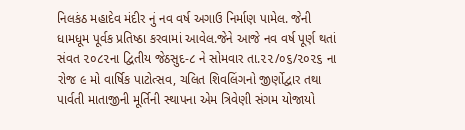નિલકંઠ મહાદેવ મંદીર નું નવ વર્ષ અગાઉ નિર્માણ પામેલ. જેની ધામધૂમ પૂર્વક પ્રતિષ્ઠા કરવામાં આવેલ.જેને આજે નવ વર્ષ પૂર્ણ થતાં સંવત ૨૦૮૨ના દ્વિતીય જેઠસુદ-૮ ને સોમવાર તા.૨૨/૦૬/૨૦૨૬ ના રોજ ૯ મો વાર્ષિક પાટોત્સવ, ચલિત શિવલિંગનો જીર્ણોદ્વાર તથા પાર્વતી માતાજીની મૂર્તિની સ્થાપના એમ ત્રિવેણી સંગમ યોજાયો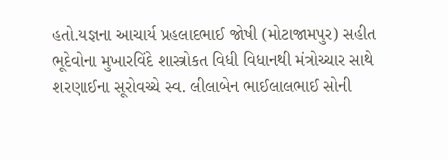હતો.યજ્ઞના આચાર્ય પ્રહલાદભાઈ જોષી (મોટાજામપુર) સહીત ભૂદેવોના મુખારવિંદે શાસ્ત્રોકત વિધી વિધાનથી મંત્રોચ્ચાર સાથે શરણાઈના સૂરોવચ્ચે સ્વ. લીલાબેન ભાઈલાલભાઈ સોની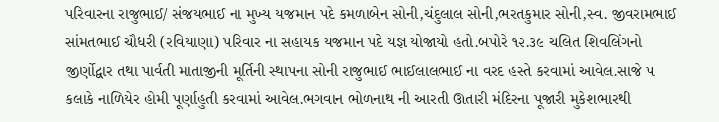પરિવારના રાજુભાઈ/ સંજયભાઈ ના મુખ્ય યજમાન પદે કમળાબેન સોની,ચંદુલાલ સોની,ભરતકુમાર સોની,સ્વ. જીવરામભાઈ સાંમતભાઈ ચૌધરી (રવિયાણા) પરિવાર ના સહાયક યજમાન પદે યજ્ઞ યોજાયો હતો.બપોરે ૧૨.૩૯ ચલિત શિવલિંગનો જીર્ણોદ્વાર તથા પાર્વતી માતાજીની મૂર્તિની સ્થાપના સોની રાજુભાઈ ભાઈલાલભાઈ ના વરદ હસ્તે કરવામાં આવેલ.સાજે ૫ કલાકે નાળિયેર હોમી પૂર્ણાહુતી કરવામાં આવેલ.ભગવાન ભોળનાથ ની આરતી ઊતારી મંદિરના પૂજારી મુકેશભારથી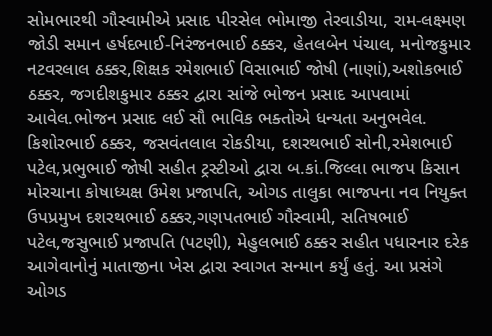સોમભારથી ગૌસ્વામીએ પ્રસાદ પીરસેલ ભોમાજી તેરવાડીયા, રામ-લક્ષ્મણ જોડી સમાન હર્ષદભાઈ-નિરંજનભાઈ ઠક્કર, હેતલબેન પંચાલ, મનોજકુમાર નટવરલાલ ઠક્કર,શિક્ષક રમેશભાઈ વિસાભાઈ જોષી (નાણાં),અશોકભાઈ ઠક્કર, જગદીશકુમાર ઠક્કર દ્વારા સાંજે ભોજન પ્રસાદ આપવામાં આવેલ.ભોજન પ્રસાદ લઈ સૌ ભાવિક ભક્તોએ ધન્યતા અનુભવેલ. કિશોરભાઈ ઠક્કર, જસવંતલાલ રોકડીયા, દશરથભાઈ સોની,રમેશભાઈ પટેલ,પ્રભુભાઈ જોષી સહીત ટ્રસ્ટીઓ દ્વારા બ.કાં.જિલ્લા ભાજપ કિસાન મોરચાના કોષાધ્યક્ષ ઉમેશ પ્રજાપતિ, ઓગડ તાલુકા ભાજપના નવ નિયુક્ત ઉપપ્રમુખ દશરથભાઈ ઠક્કર,ગણપતભાઈ ગૌસ્વામી, સતિષભાઈ પટેલ,જસુભાઈ પ્રજાપતિ (પટણી), મેહુલભાઈ ઠક્કર સહીત પધારનાર દરેક આગેવાનોનું માતાજીના ખેસ દ્વારા સ્વાગત સન્માન કર્યું હતું. આ પ્રસંગે ઓગડ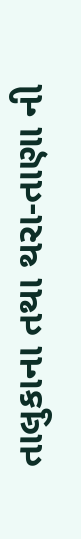તાલુકાના તથા થરા-તાણા ની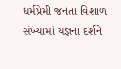ધર્મપ્રેમી જનતા વિશાળ સંખ્યામાં યજ્ઞના દર્શને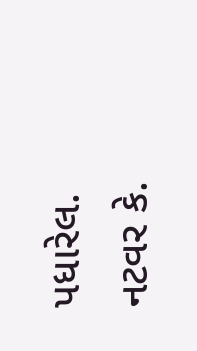પધારેલ.
નટવર કે.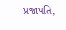પ્રજાપતિ,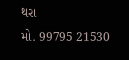થરા
મો. 99795 21530